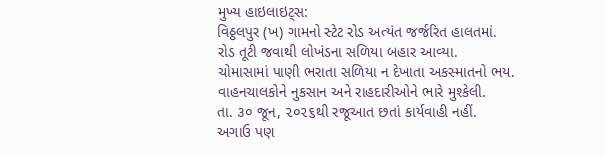મુખ્ય હાઇલાઇટ્સ:
વિઠ્ઠલપુર (ખ) ગામનો સ્ટેટ રોડ અત્યંત જર્જરિત હાલતમાં.
રોડ તૂટી જવાથી લોખંડના સળિયા બહાર આવ્યા.
ચોમાસામાં પાણી ભરાતા સળિયા ન દેખાતા અકસ્માતનો ભય.
વાહનચાલકોને નુકસાન અને રાહદારીઓને ભારે મુશ્કેલી.
તા. ૩૦ જૂન, ૨૦૨૬થી રજૂઆત છતાં કાર્યવાહી નહીં.
અગાઉ પણ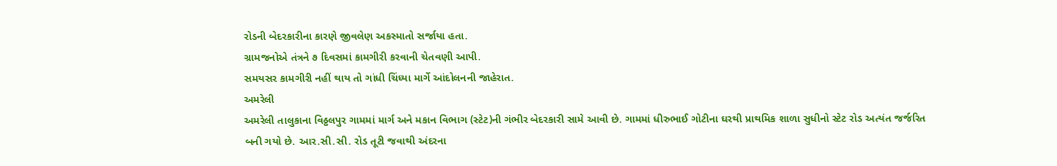રોડની બેદરકારીના કારણે જીવલેણ અકસ્માતો સર્જાયા હતા.
ગ્રામજનોએ તંત્રને ૭ દિવસમાં કામગીરી કરવાની ચેતવણી આપી.
સમયસર કામગીરી નહીં થાય તો ગાંધી ચિંધ્યા માર્ગે આંદોલનની જાહેરાત.
અમરેલી
અમરેલી તાલુકાના વિઠ્ઠલપુર ગામમાં માર્ગ અને મકાન વિભાગ (સ્ટેટ)ની ગંભીર બેદરકારી સામે આવી છે. ગામમાં ધીરુભાઈ ગોટીના ઘરથી પ્રાથમિક શાળા સુધીનો સ્ટેટ રોડ અત્યંત જર્જરિત બની ગયો છે. આર.સી.સી. રોડ તૂટી જવાથી અંદરના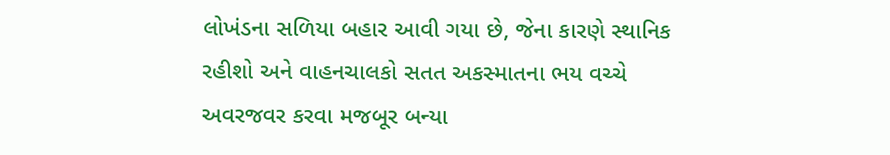લોખંડના સળિયા બહાર આવી ગયા છે, જેના કારણે સ્થાનિક રહીશો અને વાહનચાલકો સતત અકસ્માતના ભય વચ્ચે અવરજવર કરવા મજબૂર બન્યા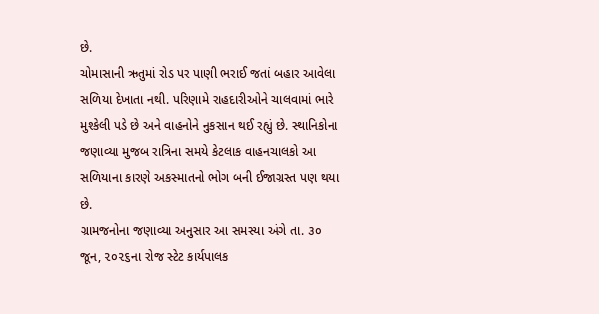છે.
ચોમાસાની ઋતુમાં રોડ પર પાણી ભરાઈ જતાં બહાર આવેલા સળિયા દેખાતા નથી. પરિણામે રાહદારીઓને ચાલવામાં ભારે મુશ્કેલી પડે છે અને વાહનોને નુકસાન થઈ રહ્યું છે. સ્થાનિકોના જણાવ્યા મુજબ રાત્રિના સમયે કેટલાક વાહનચાલકો આ સળિયાના કારણે અકસ્માતનો ભોગ બની ઈજાગ્રસ્ત પણ થયા છે.
ગ્રામજનોના જણાવ્યા અનુસાર આ સમસ્યા અંગે તા. ૩૦ જૂન, ૨૦૨૬ના રોજ સ્ટેટ કાર્યપાલક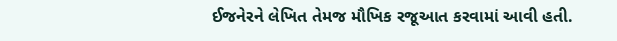ઈજનેરને લેખિત તેમજ મૌખિક રજૂઆત કરવામાં આવી હતી.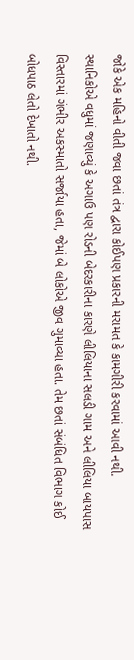જોકે એક મહિનો વીતી જવા છતાં તંત્ર દ્વારા કોઈપણ પ્રકારની મરામત કે કામગીરી કરવામાં આવી નથી.
સ્થાનિકોએ વધુમાં જણાવ્યું કે અગાઉ પણ રોડની બેદરકારીના કારણે લીલિયાના સલડી ગામ અને લીલિયા બાયપાસ વિસ્તારમાં ગંભીર અકસ્માતો સર્જાયા હતા, જેમાં બે લોકોએ જીવ ગુમાવ્યા હતા. તેમ છતાં સંબંધિત વિભાગ કોઈ બોધપાઠ લેતો દેખાતો નથી.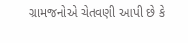ગ્રામજનોએ ચેતવણી આપી છે કે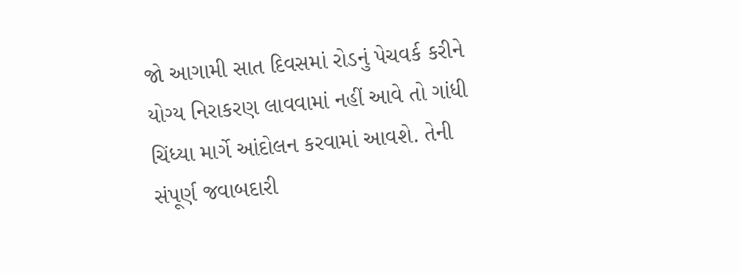જો આગામી સાત દિવસમાં રોડનું પેચવર્ક કરીને યોગ્ય નિરાકરણ લાવવામાં નહીં આવે તો ગાંધી ચિંધ્યા માર્ગે આંદોલન કરવામાં આવશે. તેની સંપૂર્ણ જવાબદારી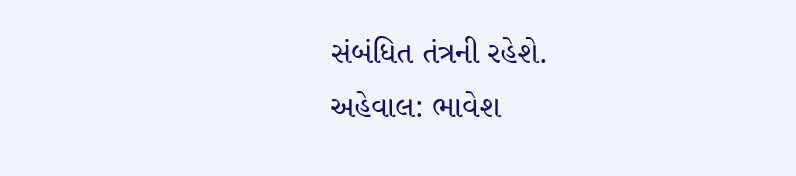સંબંધિત તંત્રની રહેશે.
અહેવાલ: ભાવેશ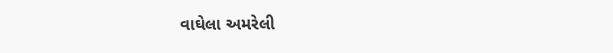વાઘેલા અમરેલી